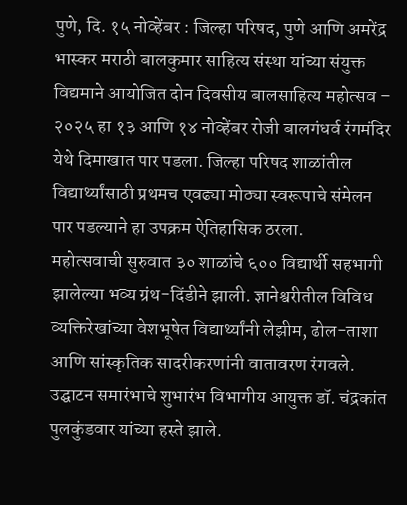पुणे, दि. १५ नोव्हेंबर : जिल्हा परिषद, पुणे आणि अमरेंद्र भास्कर मराठी बालकुमार साहित्य संस्था यांच्या संयुक्त विद्यमाने आयोजित दोन दिवसीय बालसाहित्य महोत्सव – २०२५ हा १३ आणि १४ नोव्हेंबर रोजी बालगंधर्व रंगमंदिर येथे दिमाखात पार पडला. जिल्हा परिषद शाळांतील विद्यार्थ्यांसाठी प्रथमच एवढ्या मोठ्या स्वरूपाचे संमेलन पार पडल्याने हा उपक्रम ऐतिहासिक ठरला.
महोत्सवाची सुरुवात ३० शाळांचे ६०० विद्यार्थी सहभागी झालेल्या भव्य ग्रंथ-दिंडीने झाली. ज्ञानेश्वरीतील विविध व्यक्तिरेखांच्या वेशभूषेत विद्यार्थ्यांनी लेझीम, ढोल-ताशा आणि सांस्कृतिक सादरीकरणांनी वातावरण रंगवले.
उद्घाटन समारंभाचे शुभारंभ विभागीय आयुक्त डॉ. चंद्रकांत पुलकुंडवार यांच्या हस्ते झाले.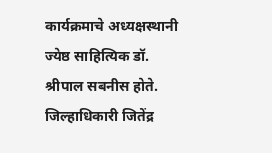कार्यक्रमाचे अध्यक्षस्थानी ज्येष्ठ साहित्यिक डॉ. श्रीपाल सबनीस होते. जिल्हाधिकारी जितेंद्र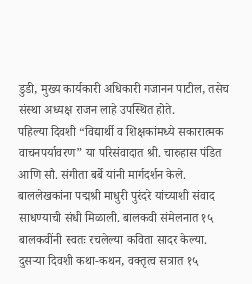डुडी, मुख्य कार्यकारी अधिकारी गजानन पाटील, तसेच संस्था अध्यक्ष राजन लाहे उपस्थित होते.
पहिल्या दिवशी “विद्यार्थी व शिक्षकांमध्ये सकारात्मक वाचनपर्यावरण” या परिसंवादात श्री. चारुहास पंडित आणि सौ. संगीता बर्बे यांनी मार्गदर्शन केले. बाललेखकांना पद्मश्री माधुरी पुरंदरे यांच्याशी संवाद साधण्याची संधी मिळाली. बालकवी संमेलनात १५ बालकवींनी स्वतः रचलेल्या कविता सादर केल्या.
दुसऱ्या दिवशी कथा-कथन, वक्तृत्व सत्रात १५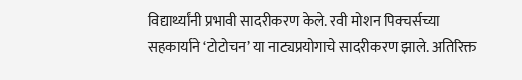विद्यार्थ्यांनी प्रभावी सादरीकरण केले. रवी मोशन पिक्चर्सच्या सहकार्याने ‘टोटोचन’ या नाट्यप्रयोगाचे सादरीकरण झाले. अतिरिक्त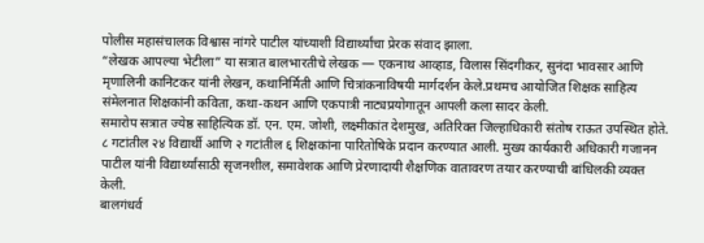पोलीस महासंचालक विश्वास नांगरे पाटील यांच्याशी विद्यार्थ्यांचा प्रेरक संवाद झाला.
“लेखक आपल्या भेटीला” या सत्रात बालभारतीचे लेखक — एकनाथ आव्हाड, विलास सिंदगीकर, सुनंदा भावसार आणि मृणालिनी कानिटकर यांनी लेखन, कथानिर्मिती आणि चित्रांकनाविषयी मार्गदर्शन केले.प्रथमच आयोजित शिक्षक साहित्य संमेलनात शिक्षकांनी कविता, कथा-कथन आणि एकपात्री नाट्यप्रयोगातून आपली कला सादर केली.
समारोप सत्रात ज्येष्ठ साहित्यिक डॉ. एन. एम. जोशी, लक्ष्मीकांत देशमुख, अतिरिक्त जिल्हाधिकारी संतोष राऊत उपस्थित होते. ८ गटांतील २४ विद्यार्थी आणि २ गटांतील ६ शिक्षकांना पारितोषिके प्रदान करण्यात आली. मुख्य कार्यकारी अधिकारी गजानन पाटील यांनी विद्यार्थ्यांसाठी सृजनशील, समावेशक आणि प्रेरणादायी शैक्षणिक वातावरण तयार करण्याची बांधिलकी व्यक्त केली.
बालगंधर्व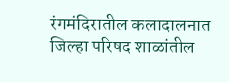रंगमंदिरातील कलादालनात जिल्हा परिषद शाळांतील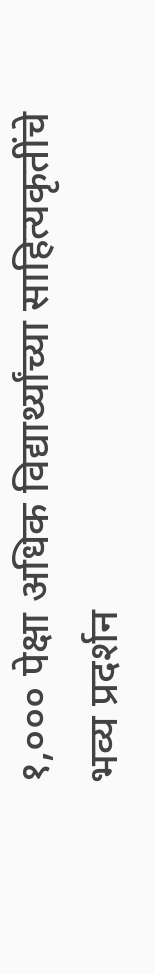१,००० पेक्षा अधिक विद्यार्थ्यांच्या साहित्यकृतींचे भव्य प्रदर्शन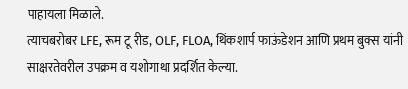पाहायला मिळाले.
त्याचबरोबर LFE, रूम टू रीड, OLF, FLOA, थिंकशार्प फाऊंडेशन आणि प्रथम बुक्स यांनी साक्षरतेवरील उपक्रम व यशोगाथा प्रदर्शित केल्या.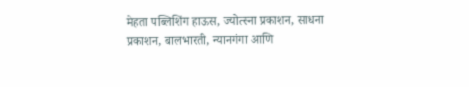मेहता पब्लिशिंग हाऊस, ज्योत्स्ना प्रकाशन, साधना प्रकाशन, बालभारती, न्यानगंगा आणि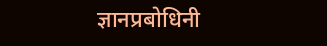ज्ञानप्रबोधिनी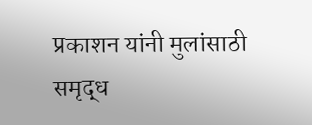प्रकाशन यांनी मुलांसाठी समृद्ध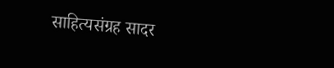साहित्यसंग्रह सादर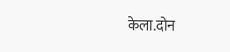केला.दोन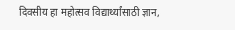दिवसीय हा महोत्सव विद्यार्थ्यांसाठी ज्ञान,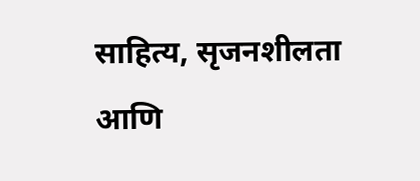साहित्य, सृजनशीलता आणि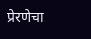प्रेरणेचा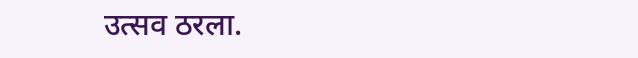उत्सव ठरला.